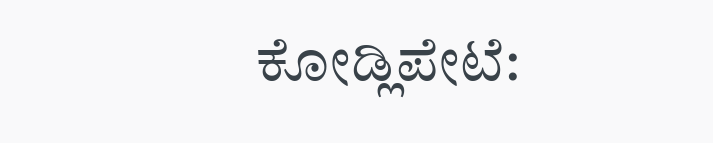ಕೋಡ್ಲಿಪೇಟೆ: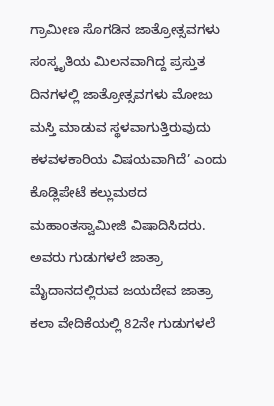ಗ್ರಾಮೀಣ ಸೊಗಡಿನ ಜಾತ್ರೋತ್ಸವಗಳು ಸಂಸ್ಕೃತಿಯ ಮಿಲನವಾಗಿದ್ದ ಪ್ರಸ್ತುತ ದಿನಗಳಲ್ಲಿ ಜಾತ್ರೋತ್ಸವಗಳು ಮೋಜು ಮಸ್ತಿ ಮಾಡುವ ಸ್ಥಳವಾಗುತ್ತಿರುವುದು ಕಳವಳಕಾರಿಯ ವಿಷಯವಾಗಿದೆ’ ಎಂದು ಕೊಡ್ಲಿಪೇಟೆ ಕಲ್ಲುಮಠದ ಮಹಾಂತಸ್ವಾಮೀಜಿ ವಿಷಾದಿಸಿದರು.
ಅವರು ಗುಡುಗಳಲೆ ಜಾತ್ರಾ ಮೈದಾನದಲ್ಲಿರುವ ಜಯದೇವ ಜಾತ್ರಾ ಕಲಾ ವೇದಿಕೆಯಲ್ಲಿ 82ನೇ ಗುಡುಗಳಲೆ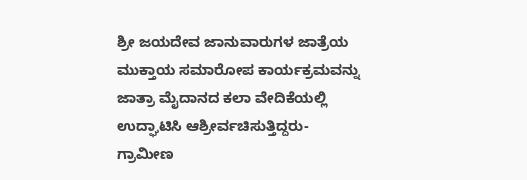ಶ್ರೀ ಜಯದೇವ ಜಾನುವಾರುಗಳ ಜಾತ್ರೆಯ ಮುಕ್ತಾಯ ಸಮಾರೋಪ ಕಾರ್ಯಕ್ರಮವನ್ನು ಜಾತ್ರಾ ಮೈದಾನದ ಕಲಾ ವೇದಿಕೆಯಲ್ಲಿ ಉದ್ಘಾಟಿಸಿ ಆಶ್ರೀರ್ವಚಿಸುತ್ತಿದ್ದರು-ಗ್ರಾಮೀಣ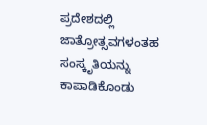ಪ್ರದೇಶದಲ್ಲಿ ಜಾತ್ರೋತ್ಸವಗಳಂತಹ ಸಂಸ್ಕೃತಿಯನ್ನು ಕಾಪಾಡಿಕೊಂಡು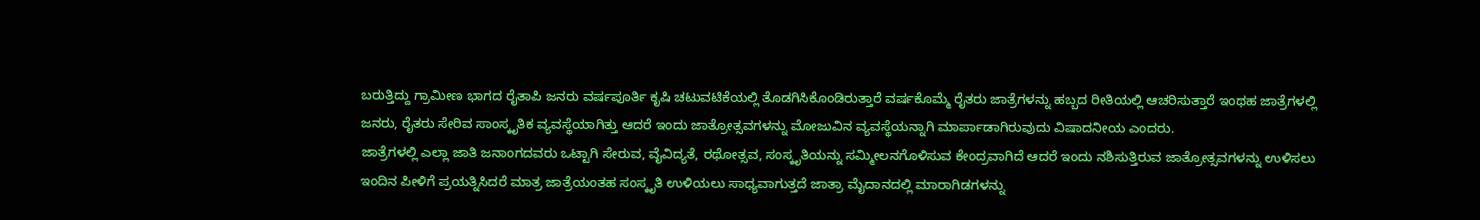ಬರುತ್ತಿದ್ದು ಗ್ರಾಮೀಣ ಭಾಗದ ರೈತಾಪಿ ಜನರು ವರ್ಷಪೂರ್ತಿ ಕೃಷಿ ಚಟುವಟಿಕೆಯಲ್ಲಿ ತೊಡಗಿಸಿಕೊಂಡಿರುತ್ತಾರೆ ವರ್ಷಕೊಮ್ಮೆ ರೈತರು ಜಾತ್ರೆಗಳನ್ನು ಹಬ್ಬದ ರೀತಿಯಲ್ಲಿ ಆಚರಿಸುತ್ತಾರೆ ಇಂಥಹ ಜಾತ್ರೆಗಳಲ್ಲಿ ಜನರು, ರೈತರು ಸೇರಿವ ಸಾಂಸ್ಕೃತಿಕ ವ್ಯವಸ್ಥೆಯಾಗಿತ್ತು ಆದರೆ ಇಂದು ಜಾತ್ರೋತ್ಸವಗಳನ್ನು ಮೋಜುವಿನ ವ್ಯವಸ್ಥೆಯನ್ನಾಗಿ ಮಾರ್ಪಾಡಾಗಿರುವುದು ವಿಷಾದನೀಯ ಎಂದರು.
ಜಾತ್ರೆಗಳಲ್ಲಿ ಎಲ್ಲಾ ಜಾತಿ ಜನಾಂಗದವರು ಒಟ್ಟಾಗಿ ಸೇರುವ, ವೈವಿದ್ಯತೆ, ರಥೋತ್ಸವ, ಸಂಸ್ಕೃತಿಯನ್ನು ಸಮ್ಮೀಲನಗೊಳಿಸುವ ಕೇಂದ್ರವಾಗಿದೆ ಆದರೆ ಇಂದು ನಶಿಸುತ್ತಿರುವ ಜಾತ್ರೋತ್ಸವಗಳನ್ನು ಉಳಿಸಲು ಇಂದಿನ ಪೀಳಿಗೆ ಪ್ರಯತ್ನಿಸಿದರೆ ಮಾತ್ರ ಜಾತ್ರೆಯಂತಹ ಸಂಸ್ಕೃತಿ ಉಳಿಯಲು ಸಾಧ್ಯವಾಗುತ್ತದೆ ಜಾತ್ರಾ ಮೈದಾನದಲ್ಲಿ ಮಾರಾಗಿಡಗಳನ್ನು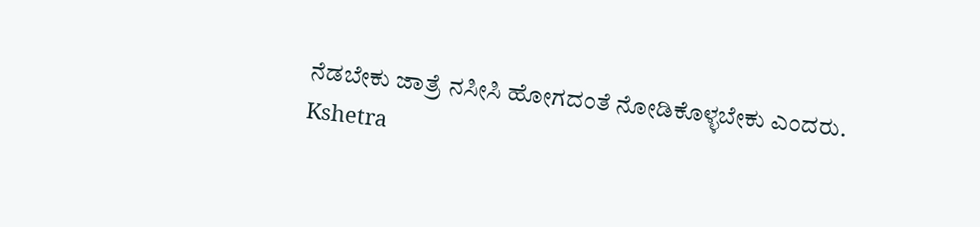ನೆಡಬೇಕು ಜಾತ್ರೆ ನಸೀಸಿ ಹೋಗದಂತೆ ನೋಡಿಕೊಳ್ಳಬೇಕು ಎಂದರು.
Kshetra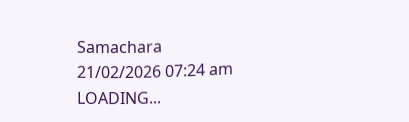Samachara
21/02/2026 07:24 am
LOADING...